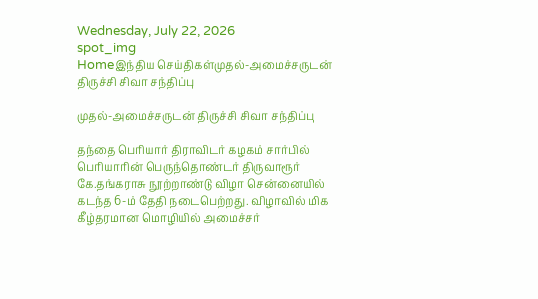Wednesday, July 22, 2026
spot_img
Homeஇந்திய செய்திகள்முதல்-அமைச்சருடன் திருச்சி சிவா சந்திப்பு

முதல்-அமைச்சருடன் திருச்சி சிவா சந்திப்பு

தந்தை பெரியார் திராவிடர் கழகம் சார்பில் பெரியாரின் பெருந்தொண்டர் திருவாரூர் கே.தங்கராசு நூற்றாண்டு விழா சென்னையில் கடந்த 6-ம் தேதி நடைபெற்றது. விழாவில் மிக கீழ்தரமான மொழியில் அமைச்சர்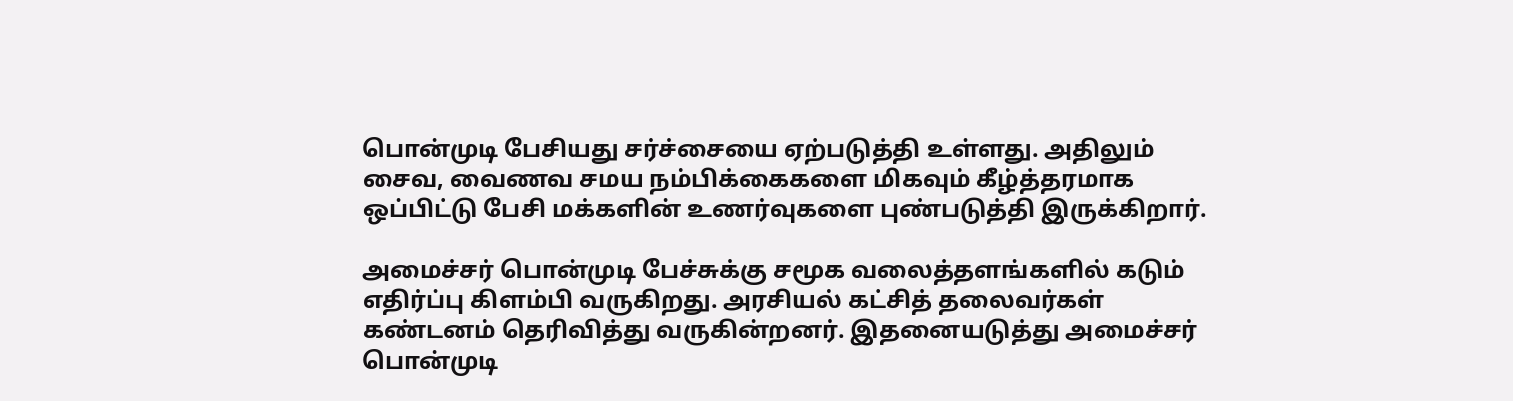பொன்முடி பேசியது சர்ச்சையை ஏற்படுத்தி உள்ளது. அதிலும் சைவ, வைணவ சமய நம்பிக்கைகளை மிகவும் கீழ்த்தரமாக ஒப்பிட்டு பேசி மக்களின் உணர்வுகளை புண்படுத்தி இருக்கிறார்.

அமைச்சர் பொன்முடி பேச்சுக்கு சமூக வலைத்தளங்களில் கடும் எதிர்ப்பு கிளம்பி வருகிறது. அரசியல் கட்சித் தலைவர்கள் கண்டனம் தெரிவித்து வருகின்றனர். இதனையடுத்து அமைச்சர் பொன்முடி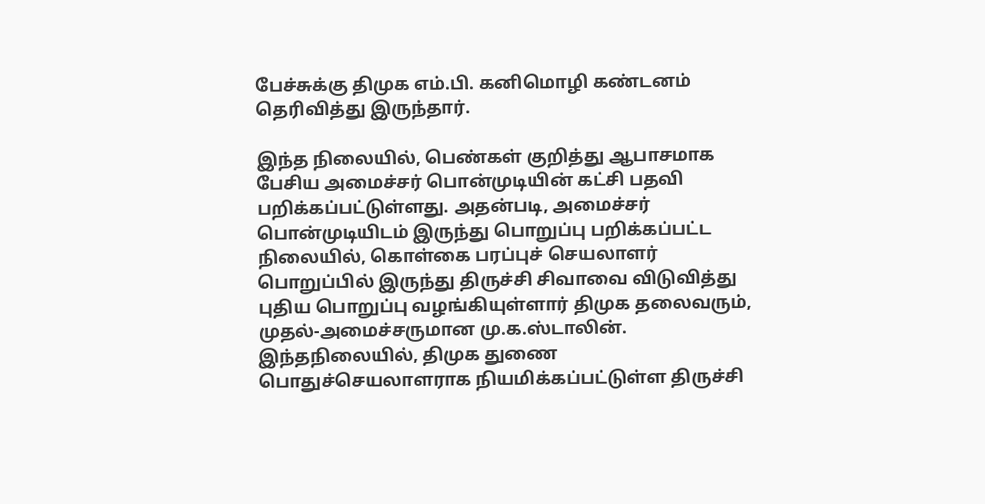பேச்சுக்கு திமுக எம்.பி. கனிமொழி கண்டனம் தெரிவித்து இருந்தார்.

இந்த நிலையில், பெண்கள் குறித்து ஆபாசமாக பேசிய அமைச்சர் பொன்முடியின் கட்சி பதவி பறிக்கப்பட்டுள்ளது. அதன்படி, அமைச்சர் பொன்முடியிடம் இருந்து பொறுப்பு பறிக்கப்பட்ட நிலையில், கொள்கை பரப்புச் செயலாளர் பொறுப்பில் இருந்து திருச்சி சிவாவை விடுவித்து புதிய பொறுப்பு வழங்கியுள்ளார் திமுக தலைவரும், முதல்-அமைச்சருமான மு.க.ஸ்டாலின். இந்தநிலையில், திமுக துணை பொதுச்செயலாளராக நியமிக்கப்பட்டுள்ள திருச்சி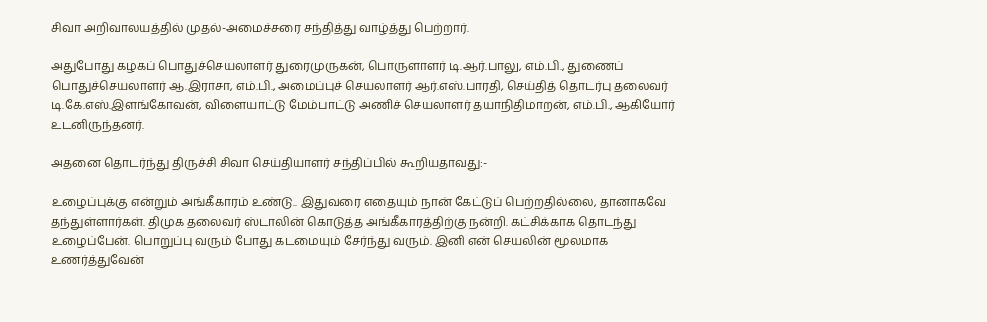சிவா அறிவாலயத்தில் முதல்-அமைச்சரை சந்தித்து வாழ்த்து பெற்றார்.

அதுபோது கழகப் பொதுச்செயலாளர் துரைமுருகன், பொருளாளர் டி.ஆர்.பாலு, எம்.பி., துணைப் பொதுச்செயலாளர் ஆ.இராசா, எம்.பி., அமைப்புச் செயலாளர் ஆர்.எஸ்.பாரதி, செய்தித் தொடர்பு தலைவர் டி.கே.எஸ்.இளங்கோவன், விளையாட்டு மேம்பாட்டு அணிச் செயலாளர் தயாநிதிமாறன், எம்.பி., ஆகியோர் உடனிருந்தனர்.

அதனை தொடர்ந்து திருச்சி சிவா செய்தியாளர் சந்திப்பில் கூறியதாவது:-

உழைப்புக்கு என்றும் அங்கீகாரம் உண்டு.. இதுவரை எதையும் நான் கேட்டுப் பெற்றதில்லை, தானாகவே தந்துள்ளார்கள். திமுக தலைவர் ஸ்டாலின் கொடுத்த அங்கீகாரத்திற்கு நன்றி. கட்சிக்காக தொடந்து உழைப்பேன். பொறுப்பு வரும் போது கடமையும் சேர்ந்து வரும். இனி என் செயலின் மூலமாக உணர்த்துவேன்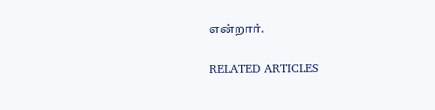என்றார்.

RELATED ARTICLES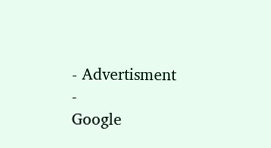- Advertisment -
Google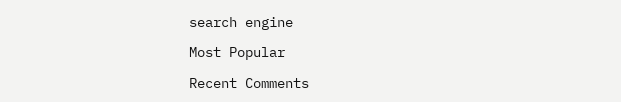search engine

Most Popular

Recent Comments